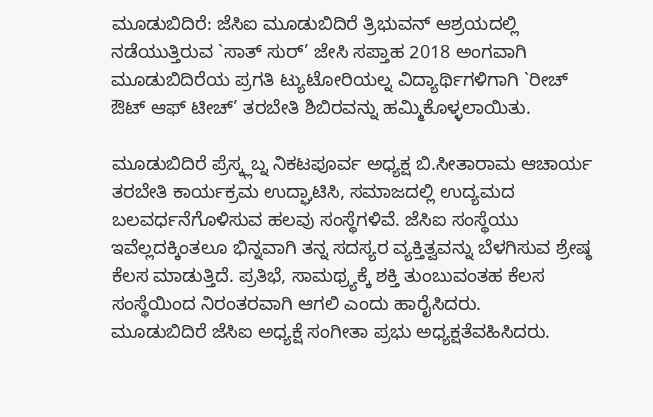ಮೂಡುಬಿದಿರೆ: ಜೆಸಿಐ ಮೂಡುಬಿದಿರೆ ತ್ರಿಭುವನ್ ಆಶ್ರಯದಲ್ಲಿ ನಡೆಯುತ್ತಿರುವ `ಸಾತ್ ಸುರ್’ ಜೇಸಿ ಸಪ್ತಾಹ 2018 ಅಂಗವಾಗಿ ಮೂಡುಬಿದಿರೆಯ ಪ್ರಗತಿ ಟ್ಯುಟೋರಿಯಲ್ನ ವಿದ್ಯಾರ್ಥಿಗಳಿಗಾಗಿ `ರೀಚ್ ಔಟ್ ಆಫ್ ಟೀಚ್’ ತರಬೇತಿ ಶಿಬಿರವನ್ನು ಹಮ್ಮಿಕೊಳ್ಳಲಾಯಿತು.

ಮೂಡುಬಿದಿರೆ ಪ್ರೆಸ್ಕ್ಲಬ್ನ ನಿಕಟಪೂರ್ವ ಅಧ್ಯಕ್ಷ ಬಿ.ಸೀತಾರಾಮ ಆಚಾರ್ಯ ತರಬೇತಿ ಕಾರ್ಯಕ್ರಮ ಉದ್ಘಾಟಿಸಿ, ಸಮಾಜದಲ್ಲಿ ಉದ್ಯಮದ ಬಲವರ್ಧನೆಗೊಳಿಸುವ ಹಲವು ಸಂಸ್ಥೆಗಳಿವೆ. ಜೆಸಿಐ ಸಂಸ್ಥೆಯು ಇವೆಲ್ಲದಕ್ಕಿಂತಲೂ ಭಿನ್ನವಾಗಿ ತನ್ನ ಸದಸ್ಯರ ವ್ಯಕ್ತಿತ್ವವನ್ನು ಬೆಳಗಿಸುವ ಶ್ರೇಷ್ಠ ಕೆಲಸ ಮಾಡುತ್ತಿದೆ. ಪ್ರತಿಭೆ, ಸಾಮಥ್ರ್ಯಕ್ಕೆ ಶಕ್ತಿ ತುಂಬುವಂತಹ ಕೆಲಸ ಸಂಸ್ಥೆಯಿಂದ ನಿರಂತರವಾಗಿ ಆಗಲಿ ಎಂದು ಹಾರೈಸಿದರು.
ಮೂಡುಬಿದಿರೆ ಜೆಸಿಐ ಅಧ್ಯಕ್ಷೆ ಸಂಗೀತಾ ಪ್ರಭು ಅಧ್ಯಕ್ಷತೆವಹಿಸಿದರು.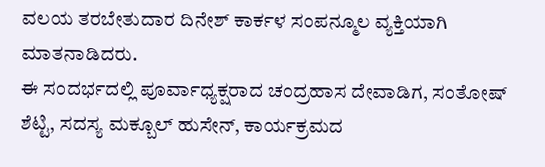ವಲಯ ತರಬೇತುದಾರ ದಿನೇಶ್ ಕಾರ್ಕಳ ಸಂಪನ್ಮೂಲ ವ್ಯಕ್ತಿಯಾಗಿ ಮಾತನಾಡಿದರು.
ಈ ಸಂದರ್ಭದಲ್ಲಿ ಪೂರ್ವಾಧ್ಯಕ್ಷರಾದ ಚಂದ್ರಹಾಸ ದೇವಾಡಿಗ, ಸಂತೋಷ್ ಶೆಟ್ಟಿ, ಸದಸ್ಯ ಮಕ್ಬೂಲ್ ಹುಸೇನ್, ಕಾರ್ಯಕ್ರಮದ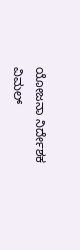ಯೋಜನಾ ನಿರ್ದೇಶಕ ವಿಮಲ್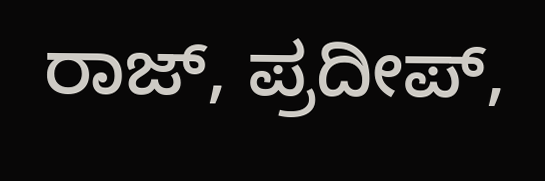ರಾಜ್, ಪ್ರದೀಪ್,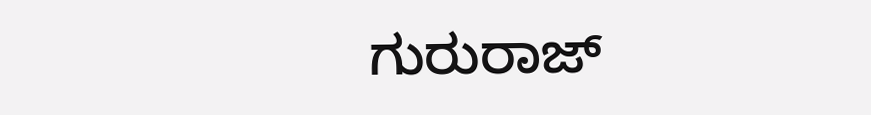ಗುರುರಾಜ್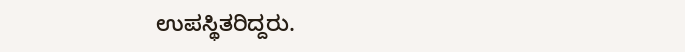ಉಪಸ್ಥಿತರಿದ್ದರು.